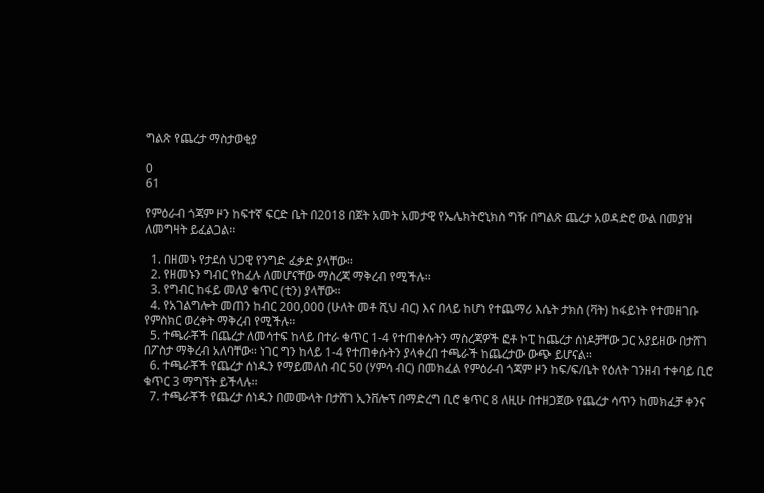ግልጽ የጨረታ ማስታወቂያ

0
61

የምዕራብ ጎጃም ዞን ከፍተኛ ፍርድ ቤት በ2018 በጀት አመት አመታዊ የኤሌክትሮኒክስ ግዥ በግልጽ ጨረታ አወዳድሮ ውል በመያዝ ለመግዛት ይፈልጋል፡፡

  1. በዘመኑ የታደሰ ህጋዊ የንግድ ፈቃድ ያላቸው፡፡
  2. የዘመኑን ግብር የከፈሉ ለመሆናቸው ማስረጃ ማቅረብ የሚችሉ፡፡
  3. የግብር ከፋይ መለያ ቁጥር (ቲን) ያላቸው፡፡
  4. የአገልግሎት መጠን ከብር 200,000 (ሁለት መቶ ሺህ ብር) እና በላይ ከሆነ የተጨማሪ እሴት ታክስ (ቫት) ከፋይነት የተመዘገቡ የምስክር ወረቀት ማቅረብ የሚችሉ፡፡
  5. ተጫራቾች በጨረታ ለመሳተፍ ከላይ በተራ ቁጥር 1-4 የተጠቀሱትን ማስረጃዎች ፎቶ ኮፒ ከጨረታ ሰነዶቻቸው ጋር አያይዘው በታሸገ በፖስታ ማቅረብ አለባቸው፡፡ ነገር ግን ከላይ 1-4 የተጠቀሱትን ያላቀረበ ተጫራች ከጨረታው ውጭ ይሆናል፡፡
  6. ተጫራቾች የጨረታ ሰነዱን የማይመለስ ብር 50 (ሃምሳ ብር) በመክፈል የምዕራብ ጎጃም ዞን ከፍ/ፍ/ቤት የዕለት ገንዘብ ተቀባይ ቢሮ ቁጥር 3 ማግኘት ይችላሉ፡፡
  7. ተጫራቾች የጨረታ ሰነዱን በመሙላት በታሸገ ኢንቨሎፕ በማድረግ ቢሮ ቁጥር 8 ለዚሁ በተዘጋጀው የጨረታ ሳጥን ከመክፈቻ ቀንና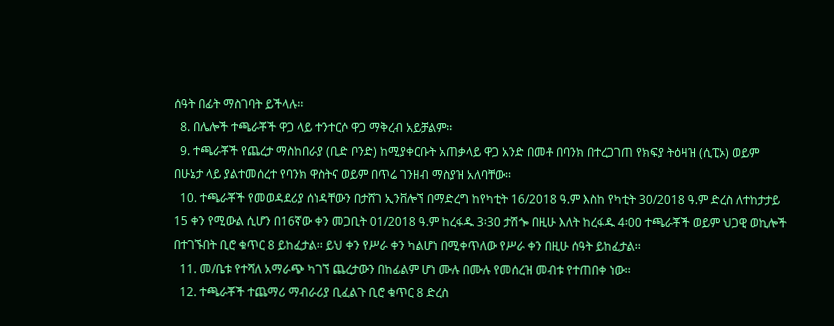ሰዓት በፊት ማስገባት ይችላሉ፡፡
  8. በሌሎች ተጫራቾች ዋጋ ላይ ተንተርሶ ዋጋ ማቅረብ አይቻልም፡፡
  9. ተጫራቾች የጨረታ ማስከበራያ (ቢድ ቦንድ) ከሚያቀርቡት አጠቃላይ ዋጋ አንድ በመቶ በባንክ በተረጋገጠ የክፍያ ትዕዛዝ (ሲፒኦ) ወይም በሁኔታ ላይ ያልተመሰረተ የባንክ ዋስትና ወይም በጥሬ ገንዘብ ማስያዝ አለባቸው፡፡
  10. ተጫራቾች የመወዳደሪያ ሰነዳቸውን በታሸገ ኢንቨሎኘ በማድረግ ከየካቲት 16/2018 ዓ.ም እስከ የካቲት 30/2018 ዓ.ም ድረስ ለተከታታይ 15 ቀን የሚውል ሲሆን በ16ኛው ቀን መጋቢት 01/2018 ዓ.ም ከረፋዱ 3፡30 ታሽጐ በዚሁ እለት ከረፋዱ 4፡00 ተጫራቾች ወይም ህጋዊ ወኪሎች በተገኙበት ቢሮ ቁጥር 8 ይከፈታል፡፡ ይህ ቀን የሥራ ቀን ካልሆነ በሚቀጥለው የሥራ ቀን በዚሁ ሰዓት ይከፈታል፡፡
  11. መ/ቤቱ የተሻለ አማራጭ ካገኘ ጨረታውን በከፊልም ሆነ ሙሉ በሙሉ የመሰረዝ መብቱ የተጠበቀ ነው፡፡
  12. ተጫራቾች ተጨማሪ ማብራሪያ ቢፈልጉ ቢሮ ቁጥር 8 ድረስ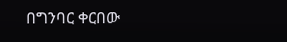በግንባር ቀርበው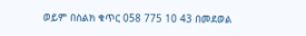ወይም በስልክ ቁጥር 058 775 10 43 በመደወል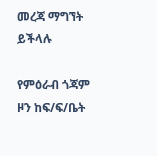መረጃ ማግኘት ይችላሉ

የምዕራብ ጎጃም ዞን ከፍ/ፍ/ቤት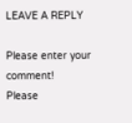LEAVE A REPLY

Please enter your comment!
Please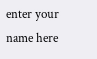enter your name here